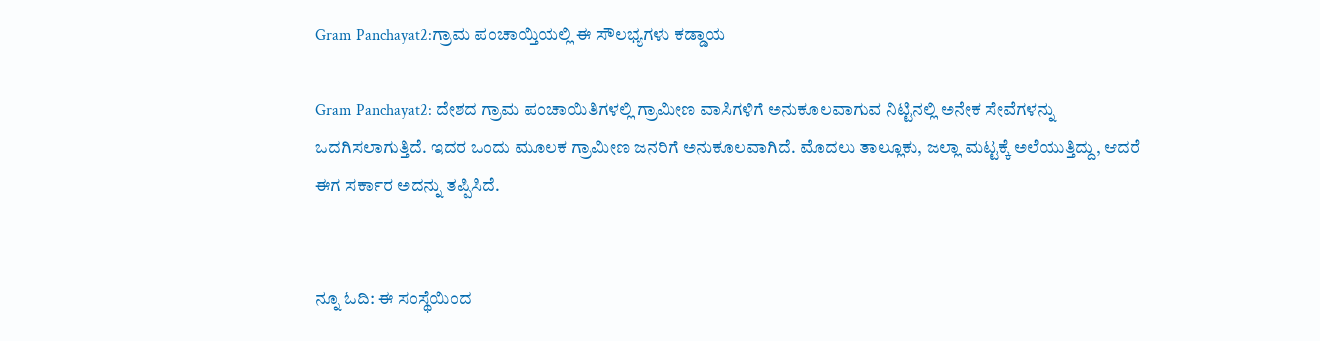Gram Panchayat2:ಗ್ರಾಮ ಪಂಚಾಯ್ತಿಯಲ್ಲಿ ಈ ಸೌಲಭ್ಯಗಳು ಕಡ್ಡಾಯ

Gram Panchayat2: ದೇಶದ ಗ್ರಾಮ ಪಂಚಾಯಿತಿಗಳಲ್ಲಿ ಗ್ರಾಮೀಣ ವಾಸಿಗಳಿಗೆ ಅನುಕೂಲವಾಗುವ ನಿಟ್ಟಿನಲ್ಲಿ ಅನೇಕ ಸೇವೆಗಳನ್ನು ಒದಗಿಸಲಾಗುತ್ತಿದೆ. ಇದರ ಒಂದು ಮೂಲಕ ಗ್ರಾಮೀಣ ಜನರಿಗೆ ಅನುಕೂಲವಾಗಿದೆ. ಮೊದಲು ತಾಲ್ಲೂಕು, ಜಲ್ಲಾ ಮಟ್ಟಕ್ಕೆ ಅಲೆಯುತ್ತಿದ್ದು, ಆದರೆ ಈಗ ಸರ್ಕಾರ ಅದನ್ನು ತಪ್ಪಿಸಿದೆ.


ನ್ನೂ ಓದಿ: ಈ ಸಂಸ್ಥೆಯಿಂದ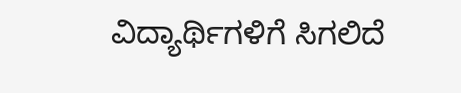ವಿದ್ಯಾರ್ಥಿಗಳಿಗೆ ಸಿಗಲಿದೆ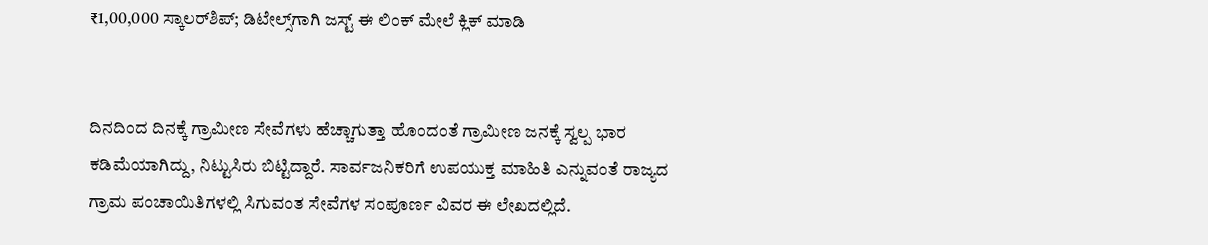₹1,00,000 ಸ್ಕಾಲರ್‌ಶಿಪ್; ಡಿಟೇಲ್ಸ್‌ಗಾಗಿ ಜಸ್ಟ್‌ ಈ ಲಿಂಕ್‌ ಮೇಲೆ ಕ್ಲಿಕ್‌ ಮಾಡಿ


ದಿನದಿಂದ ದಿನಕ್ಕೆ ಗ್ರಾಮೀಣ ಸೇವೆಗಳು ಹೆಚ್ಚಾಗುತ್ತಾ ಹೊಂದಂತೆ ಗ್ರಾಮೀಣ ಜನಕ್ಕೆ ಸ್ವಲ್ಪ ಭಾರ ಕಡಿಮೆಯಾಗಿದ್ದು, ನಿಟ್ಟುಸಿರು ಬಿಟ್ಟಿದ್ದಾರೆ. ಸಾರ್ವಜನಿಕರಿಗೆ ಉಪಯುಕ್ತ ಮಾಹಿತಿ ಎನ್ನುವಂತೆ ರಾಜ್ಯದ ಗ್ರಾಮ ಪಂಚಾಯಿತಿಗಳಲ್ಲಿ ಸಿಗುವಂತ ಸೇವೆಗಳ ಸಂಪೂರ್ಣ ವಿವರ ಈ ಲೇಖದಲ್ಲಿದೆ.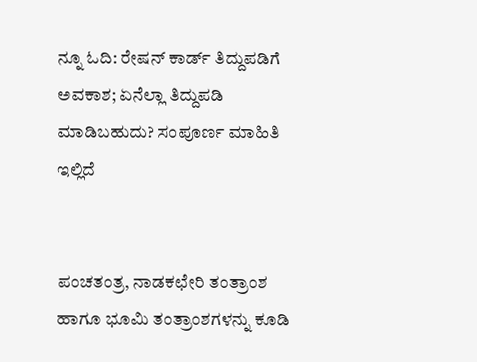ನ್ನೂ ಓದಿ: ರೇಷನ್‌ ಕಾರ್ಡ್‌ ತಿದ್ದುಪಡಿಗೆ ಅವಕಾಶ; ಏನೆಲ್ಲಾ ತಿದ್ದುಪಡಿ ಮಾಡಿಬಹುದು? ಸಂಪೂರ್ಣ ಮಾಹಿತಿ ಇಲ್ಲಿದೆ


ಪಂಚತಂತ್ರ, ನಾಡಕಛೇರಿ ತಂತ್ರಾಂಶ ಹಾಗೂ ಭೂಮಿ ತಂತ್ರಾಂಶಗಳನ್ನು ಕೂಡಿ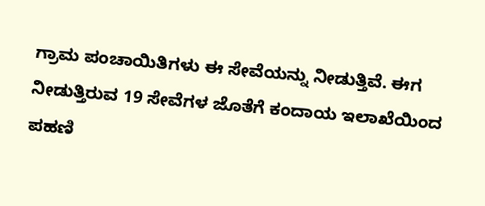ಗ್ರಾಮ ಪಂಚಾಯಿತಿಗಳು ಈ ಸೇವೆಯನ್ನು ನೀಡುತ್ತಿವೆ. ಈಗ ನೀಡುತ್ತಿರುವ 19 ಸೇವೆಗಳ ಜೊತೆಗೆ ಕಂದಾಯ ಇಲಾಖೆಯಿಂದ ಪಹಣಿ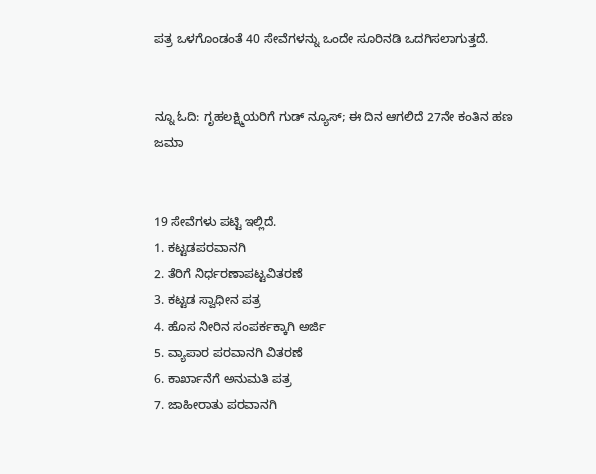ಪತ್ರ ಒಳಗೊಂಡಂತೆ 40 ಸೇವೆಗಳನ್ನು ಒಂದೇ ಸೂರಿನಡಿ ಒದಗಿಸಲಾಗುತ್ತದೆ.


ನ್ನೂ ಓದಿ: ಗೃಹಲಕ್ಷ್ಮಿಯರಿಗೆ ಗುಡ್‌ ನ್ಯೂಸ್; ಈ ದಿನ ಆಗಲಿದೆ 27ನೇ ಕಂತಿನ ಹಣ ಜಮಾ


19 ಸೇವೆಗಳು ಪಟ್ಟಿ ಇಲ್ಲಿದೆ.
1. ಕಟ್ಟಡಪರವಾನಗಿ
2. ತೆರಿಗೆ ನಿರ್ಧರಣಾಪಟ್ಟವಿತರಣೆ
3. ಕಟ್ಟಡ ಸ್ವಾಧೀನ ಪತ್ರ
4. ಹೊಸ ನೀರಿನ ಸಂಪರ್ಕಕ್ಕಾಗಿ ಅರ್ಜಿ
5. ವ್ಯಾಪಾರ ಪರವಾನಗಿ ವಿತರಣೆ
6. ಕಾರ್ಖಾನೆಗೆ ಅನುಮತಿ ಪತ್ರ
7. ಜಾಹೀರಾತು ಪರವಾನಗಿ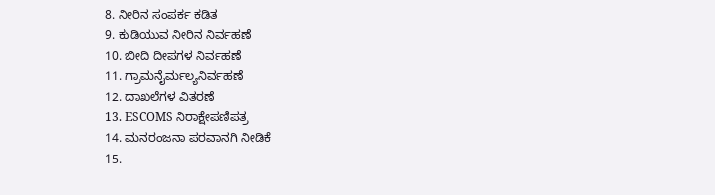8. ನೀರಿನ ಸಂಪರ್ಕ ಕಡಿತ
9. ಕುಡಿಯುವ ನೀರಿನ ನಿರ್ವಹಣೆ
10. ಬೀದಿ ದೀಪಗಳ ನಿರ್ವಹಣೆ
11. ಗ್ರಾಮನೈರ್ಮಲ್ಯನಿರ್ವಹಣೆ
12. ದಾಖಲೆಗಳ ವಿತರಣೆ
13. ESCOMS ನಿರಾಕ್ಷೇಪಣಿಪತ್ರ
14. ಮನರಂಜನಾ ಪರವಾನಗಿ ನೀಡಿಕೆ
15.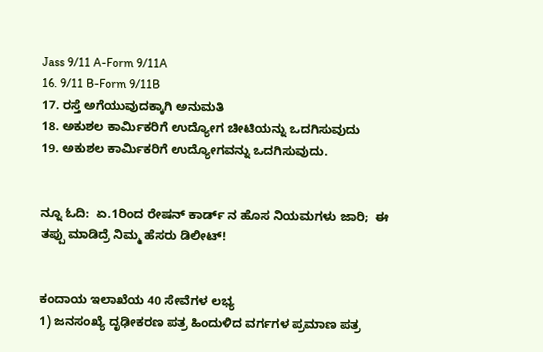Jass 9/11 A-Form 9/11A
16. 9/11 B-Form 9/11B
17. ರಸ್ತೆ ಅಗೆಯುವುದಕ್ಕಾಗಿ ಅನುಮತಿ
18. ಅಕುಶಲ ಕಾರ್ಮಿಕರಿಗೆ ಉದ್ಯೋಗ ಚೀಟಿಯನ್ನು ಒದಗಿಸುವುದು
19. ಅಕುಶಲ ಕಾರ್ಮಿಕರಿಗೆ ಉದ್ಯೋಗವನ್ನು ಒದಗಿಸುವುದು.


ನ್ನೂ ಓದಿ:  ಏ.1ರಿಂದ ರೇಷನ್ ಕಾರ್ಡ್ ನ ಹೊಸ ನಿಯಮಗಳು ಜಾರಿ;  ಈ ತಪ್ಪು ಮಾಡಿದ್ರೆ ನಿಮ್ಮ ಹೆಸರು ಡಿಲೀಟ್!


ಕಂದಾಯ ಇಲಾಖೆಯ 40 ಸೇವೆಗಳ ಲಭ್ಯ
1) ಜನಸಂಖ್ಯೆ ದೃಢೀಕರಣ ಪತ್ರ ಹಿಂದುಳಿದ ವರ್ಗಗಳ ಪ್ರಮಾಣ ಪತ್ರ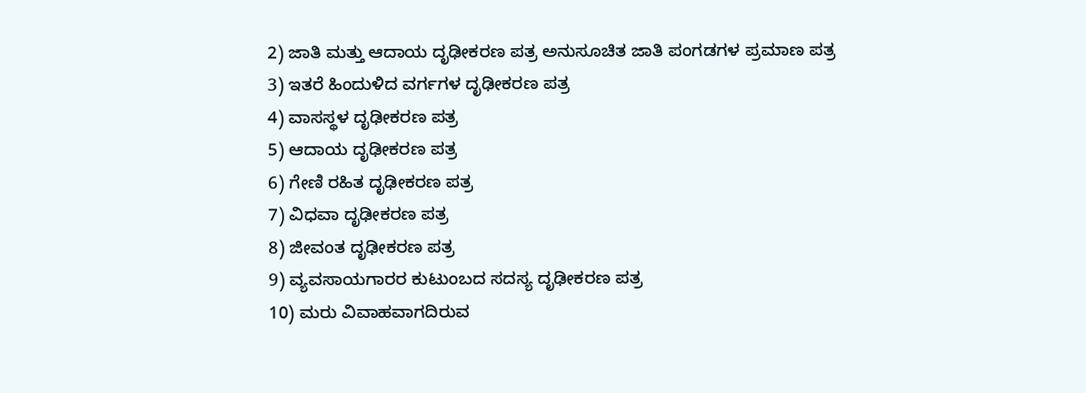2) ಜಾತಿ ಮತ್ತು ಆದಾಯ ದೃಢೀಕರಣ ಪತ್ರ ಅನುಸೂಚಿತ ಜಾತಿ ಪಂಗಡಗಳ ಪ್ರಮಾಣ ಪತ್ರ
3) ಇತರೆ ಹಿಂದುಳಿದ ವರ್ಗಗಳ ದೃಢೀಕರಣ ಪತ್ರ
4) ವಾಸಸ್ಥಳ ದೃಢೀಕರಣ ಪತ್ರ
5) ಆದಾಯ ದೃಢೀಕರಣ ಪತ್ರ
6) ಗೇಣಿ ರಹಿತ ದೃಢೀಕರಣ ಪತ್ರ
7) ವಿಧವಾ ದೃಢೀಕರಣ ಪತ್ರ
8) ಜೀವಂತ ದೃಢೀಕರಣ ಪತ್ರ
9) ವ್ಯವಸಾಯಗಾರರ ಕುಟುಂಬದ ಸದಸ್ಯ ದೃಢೀಕರಣ ಪತ್ರ
10) ಮರು ವಿವಾಹವಾಗದಿರುವ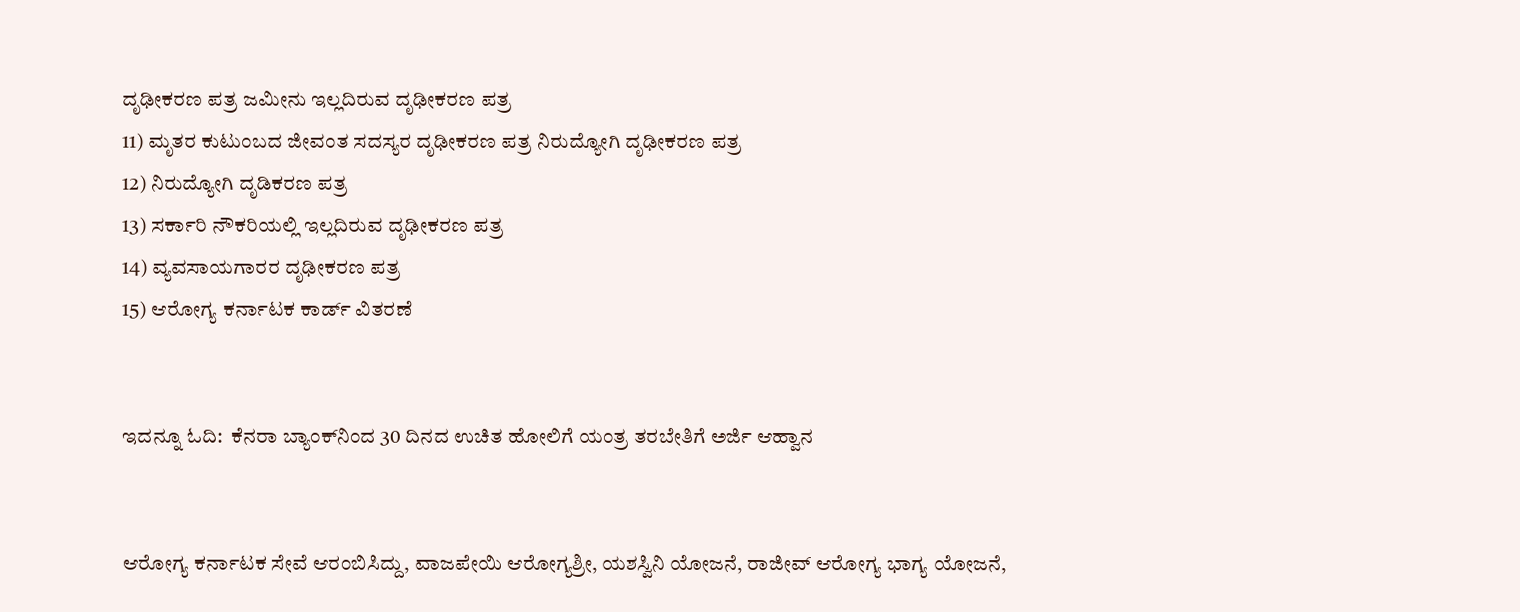ದೃಢೀಕರಣ ಪತ್ರ ಜಮೀನು ಇಲ್ಲದಿರುವ ದೃಢೀಕರಣ ಪತ್ರ
11) ಮೃತರ ಕುಟುಂಬದ ಜೀವಂತ ಸದಸ್ಯರ ದೃಢೀಕರಣ ಪತ್ರ ನಿರುದ್ಯೋಗಿ ದೃಢೀಕರಣ ಪತ್ರ
12) ನಿರುದ್ಯೋಗಿ ದೃಡಿಕರಣ ಪತ್ರ
13) ಸರ್ಕಾರಿ ನೌಕರಿಯಲ್ಲಿ ಇಲ್ಲದಿರುವ ದೃಢೀಕರಣ ಪತ್ರ
14) ವ್ಯವಸಾಯಗಾರರ ದೃಢೀಕರಣ ಪತ್ರ
15) ಆರೋಗ್ಯ ಕರ್ನಾಟಕ ಕಾರ್ಡ್ ವಿತರಣೆ


ಇದನ್ನೂ ಓದಿ:  ಕೆನರಾ ಬ್ಯಾಂಕ್‌ನಿಂದ 30 ದಿನದ ಉಚಿತ ಹೋಲಿಗೆ ಯಂತ್ರ ತರಬೇತಿಗೆ ಅರ್ಜಿ ಆಹ್ವಾನ


ಆರೋಗ್ಯ ಕರ್ನಾಟಕ ಸೇವೆ ಆರಂಬಿಸಿದ್ದು, ವಾಜಪೇಯಿ ಆರೋಗ್ಯಶ್ರೀ, ಯಶಸ್ವಿನಿ ಯೋಜನೆ, ರಾಜೀವ್‌ ಆರೋಗ್ಯ ಭಾಗ್ಯ ಯೋಜನೆ,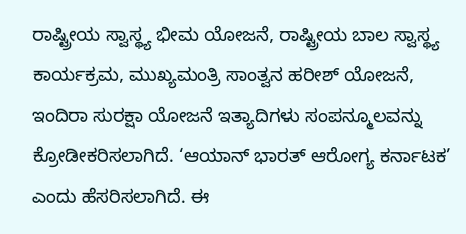ರಾಷ್ಟ್ರೀಯ ಸ್ವಾಸ್ಥ್ಯ ಭೀಮ ಯೋಜನೆ, ರಾಷ್ಟ್ರೀಯ ಬಾಲ ಸ್ವಾಸ್ಥ್ಯ ಕಾರ್ಯಕ್ರಮ, ಮುಖ್ಯಮಂತ್ರಿ ಸಾಂತ್ವನ ಹರೀಶ್ ಯೋಜನೆ, ಇಂದಿರಾ ಸುರಕ್ಷಾ ಯೋಜನೆ ಇತ್ಯಾದಿಗಳು ಸಂಪನ್ಮೂಲವನ್ನು ಕ್ರೋಡೀಕರಿಸಲಾಗಿದೆ. ‘ಆಯಾನ್ ಭಾರತ್ ಆರೋಗ್ಯ ಕರ್ನಾಟಕ’ ಎಂದು ಹೆಸರಿಸಲಾಗಿದೆ. ಈ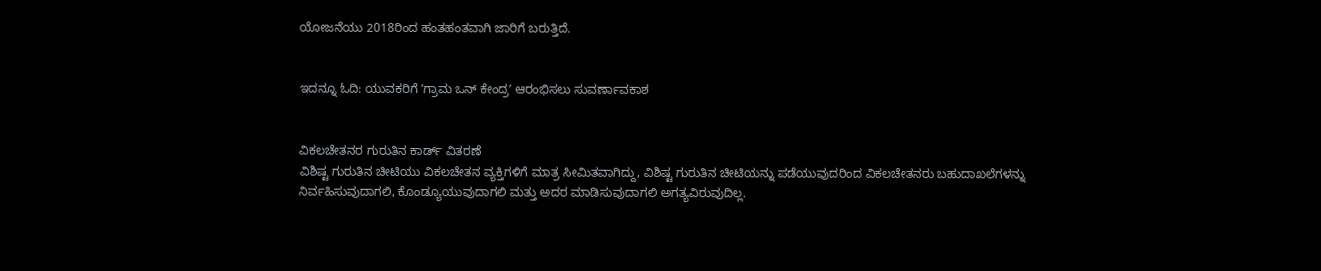ಯೋಜನೆಯು 2018ರಿಂದ ಹಂತಹಂತವಾಗಿ ಜಾರಿಗೆ ಬರುತ್ತಿದೆ.


ಇದನ್ನೂ ಓದಿ: ಯುವಕರಿಗೆ ʼಗ್ರಾಮ ಒನ್‌ ಕೇಂದ್ರʼ ಆರಂಭಿಸಲು ಸುವರ್ಣಾವಕಾಶ


ವಿಕಲಚೇತನರ ಗುರುತಿನ ಕಾರ್ಡ್ ವಿತರಣೆ
ವಿಶಿಷ್ಟ ಗುರುತಿನ ಚೀಟಿಯು ವಿಕಲಚೇತನ ವ್ಯಕ್ತಿಗಳಿಗೆ ಮಾತ್ರ ಸೀಮಿತವಾಗಿದ್ದು, ವಿಶಿಷ್ಟ ಗುರುತಿನ ಚೀಟಿಯನ್ನು ಪಡೆಯುವುದರಿಂದ ವಿಕಲಚೇತನರು ಬಹುದಾಖಲೆಗಳನ್ನು ನಿರ್ವಹಿಸುವುದಾಗಲಿ, ಕೊಂಡ್ಯೂಯುವುದಾಗಲಿ ಮತ್ತು ಅದರ ಮಾಡಿಸುವುದಾಗಲಿ ಅಗತ್ಯವಿರುವುದಿಲ್ಲ.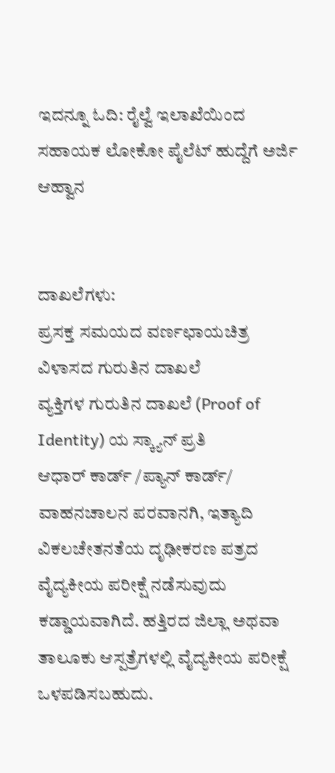ಇದನ್ನೂ ಓದಿ: ರೈಲ್ವೆ ಇಲಾಖೆಯಿಂದ ಸಹಾಯಕ ಲೋಕೋ ಪೈಲೆಟ್‌ ಹುದ್ದೆಗೆ ಅರ್ಜಿ ಆಹ್ವಾನ


ದಾಖಲೆಗಳು:
ಪ್ರಸಕ್ತ ಸಮಯದ ವರ್ಣಛಾಯಚಿತ್ರ
ವಿಳಾಸದ ಗುರುತಿನ ದಾಖಲೆ
ವ್ಯಕ್ತಿಗಳ ಗುರುತಿನ ದಾಖಲೆ (Proof of Identity) ಯ ಸ್ಕ್ಯಾನ್ ಪ್ರತಿ
ಆಧಾರ್ ಕಾರ್ಡ್ /ಪ್ಯಾನ್ ಕಾರ್ಡ್/ ವಾಹನಚಾಲನ ಪರವಾನಗಿ, ಇತ್ಯಾದಿ
ವಿಕಲಚೇತನತೆಯ ದೃಢೀಕರಣ ಪತ್ರದ
ವೈದ್ಯಕೀಯ ಪರೀಕ್ಷೆ ನಡೆಸುವುದು ಕಡ್ಡಾಯವಾಗಿದೆ. ಹತ್ತಿರದ ಜಿಲ್ಲಾ ಅಥವಾ ತಾಲೂಕು ಆಸ್ಪತ್ರೆಗಳಲ್ಲಿ ವೈದ್ಯಕೀಯ ಪರೀಕ್ಷೆ ಒಳಪಡಿಸಬಹುದು.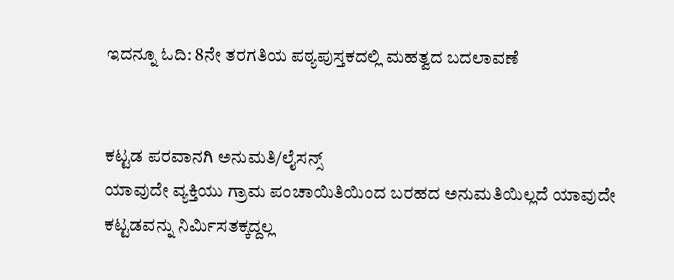ಇದನ್ನೂ ಓದಿ: 8ನೇ ತರಗತಿಯ ಪಠ್ಯಪುಸ್ತಕದಲ್ಲಿ ಮಹತ್ವದ ಬದಲಾವಣೆ


ಕಟ್ಟಡ ಪರವಾನಗಿ ಅನುಮತಿ/ಲೈಸನ್ಸ್
ಯಾವುದೇ ವ್ಯಕ್ತಿಯು ಗ್ರಾಮ ಪಂಚಾಯಿತಿಯಿಂದ ಬರಹದ ಅನುಮತಿಯಿಲ್ಲದೆ ಯಾವುದೇ ಕಟ್ಟಡವನ್ನು ನಿರ್ಮಿಸತಕ್ಕದ್ದಲ್ಲ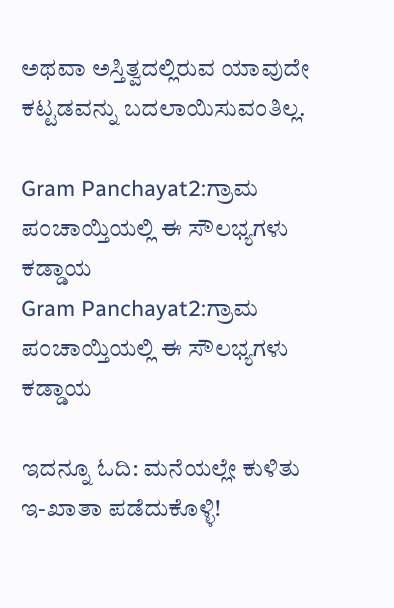ಅಥವಾ ಅಸ್ತಿತ್ವದಲ್ಲಿರುವ ಯಾವುದೇ ಕಟ್ಟಡವನ್ನು ಬದಲಾಯಿಸುವಂತಿಲ್ಲ.

Gram Panchayat2:ಗ್ರಾಮ ಪಂಚಾಯ್ತಿಯಲ್ಲಿ ಈ ಸೌಲಭ್ಯಗಳು ಕಡ್ಡಾಯ
Gram Panchayat2:ಗ್ರಾಮ ಪಂಚಾಯ್ತಿಯಲ್ಲಿ ಈ ಸೌಲಭ್ಯಗಳು ಕಡ್ಡಾಯ

ಇದನ್ನೂ ಓದಿ: ಮನೆಯಲ್ಲೇ ಕುಳಿತು ಇ-ಖಾತಾ ಪಡೆದುಕೊಳ್ಳಿ!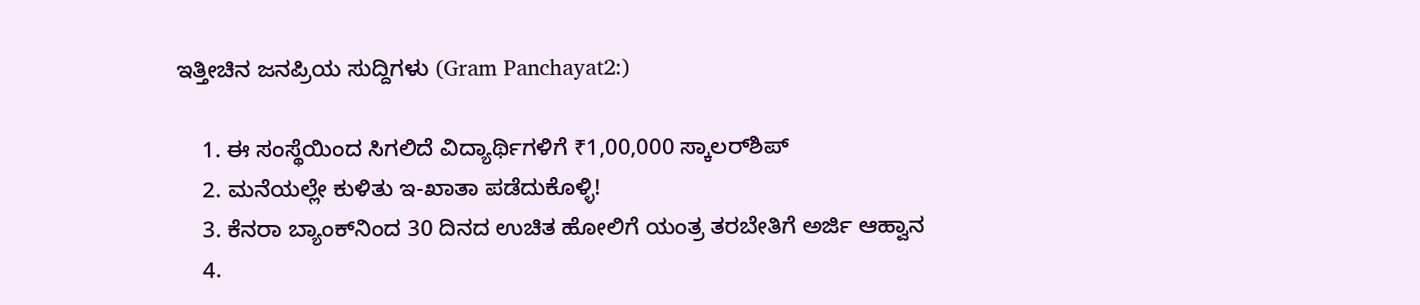ಇತ್ತೀಚಿನ ಜನಪ್ರಿಯ ಸುದ್ದಿಗಳು (Gram Panchayat2:)

    1. ಈ ಸಂಸ್ಥೆಯಿಂದ ಸಿಗಲಿದೆ ವಿದ್ಯಾರ್ಥಿಗಳಿಗೆ ₹1,00,000 ಸ್ಕಾಲರ್‌ಶಿಪ್
    2. ಮನೆಯಲ್ಲೇ ಕುಳಿತು ಇ-ಖಾತಾ ಪಡೆದುಕೊಳ್ಳಿ!
    3. ಕೆನರಾ ಬ್ಯಾಂಕ್‌ನಿಂದ 30 ದಿನದ ಉಚಿತ ಹೋಲಿಗೆ ಯಂತ್ರ ತರಬೇತಿಗೆ ಅರ್ಜಿ ಆಹ್ವಾನ
    4.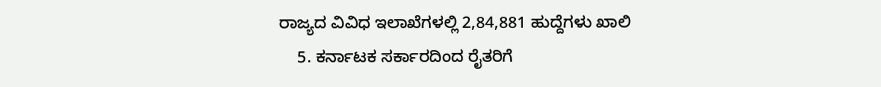ರಾಜ್ಯದ ವಿವಿಧ ಇಲಾಖೆಗಳಲ್ಲಿ 2,84,881 ಹುದ್ದೆಗಳು ಖಾಲಿ
    5. ಕರ್ನಾಟಕ ಸರ್ಕಾರದಿಂದ ರೈತರಿಗೆ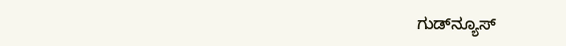ಗುಡ್‌ನ್ಯೂಸ್‌